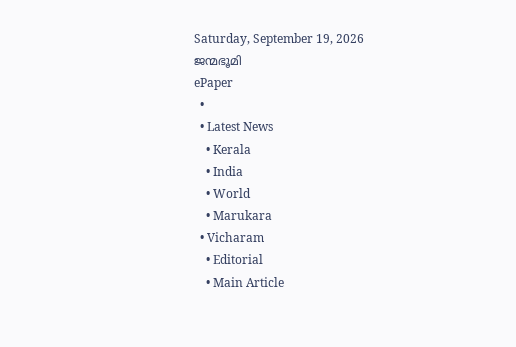Saturday, September 19, 2026
ജന്മഭൂമി
ePaper
  •
  • Latest News
    • Kerala
    • India
    • World
    • Marukara
  • Vicharam
    • Editorial
    • Main Article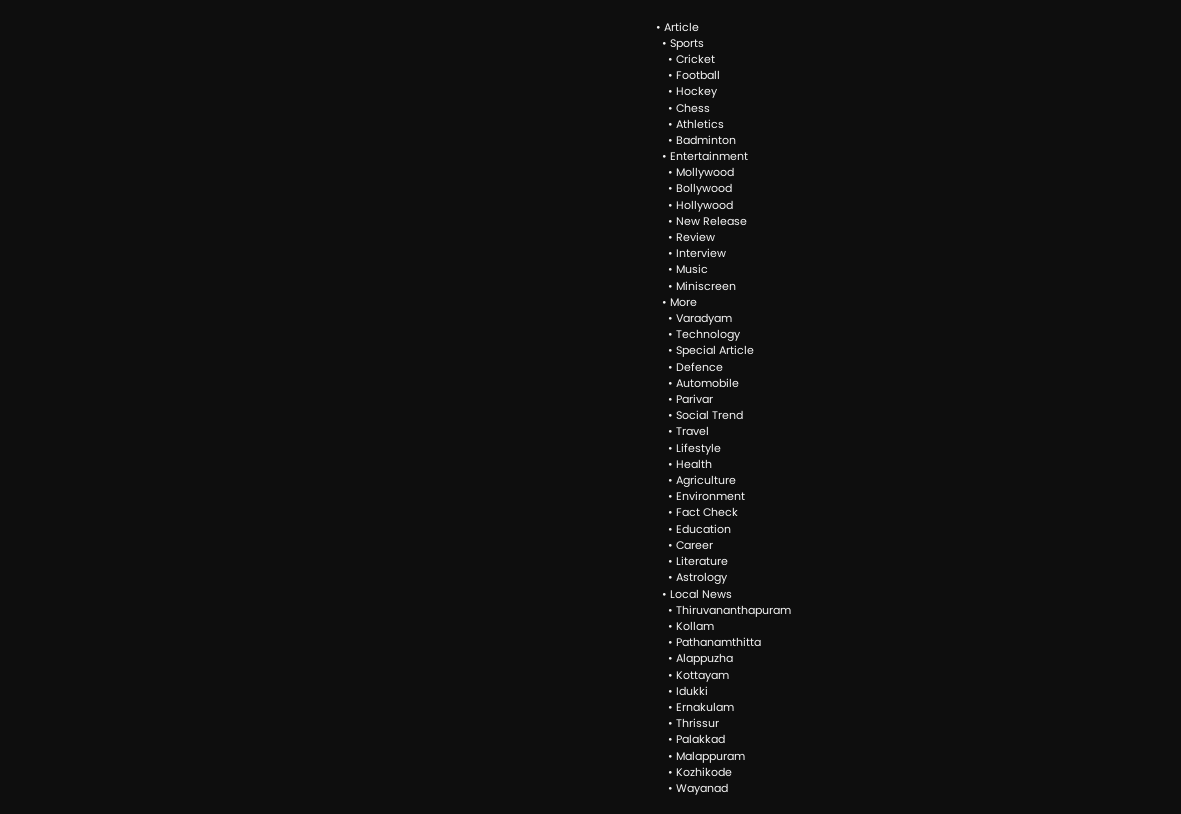• Article
  • Sports
    • Cricket
    • Football
    • Hockey
    • Chess
    • Athletics
    • Badminton
  • Entertainment
    • Mollywood
    • Bollywood
    • Hollywood
    • New Release
    • Review
    • Interview
    • Music
    • Miniscreen
  • More
    • Varadyam
    • Technology
    • Special Article
    • Defence
    • Automobile
    • Parivar
    • Social Trend
    • Travel
    • Lifestyle
    • Health
    • Agriculture
    • Environment
    • Fact Check
    • Education
    • Career
    • Literature
    • Astrology
  • Local News
    • Thiruvananthapuram
    • Kollam
    • Pathanamthitta
    • Alappuzha
    • Kottayam
    • Idukki
    • Ernakulam
    • Thrissur
    • Palakkad
    • Malappuram
    • Kozhikode
    • Wayanad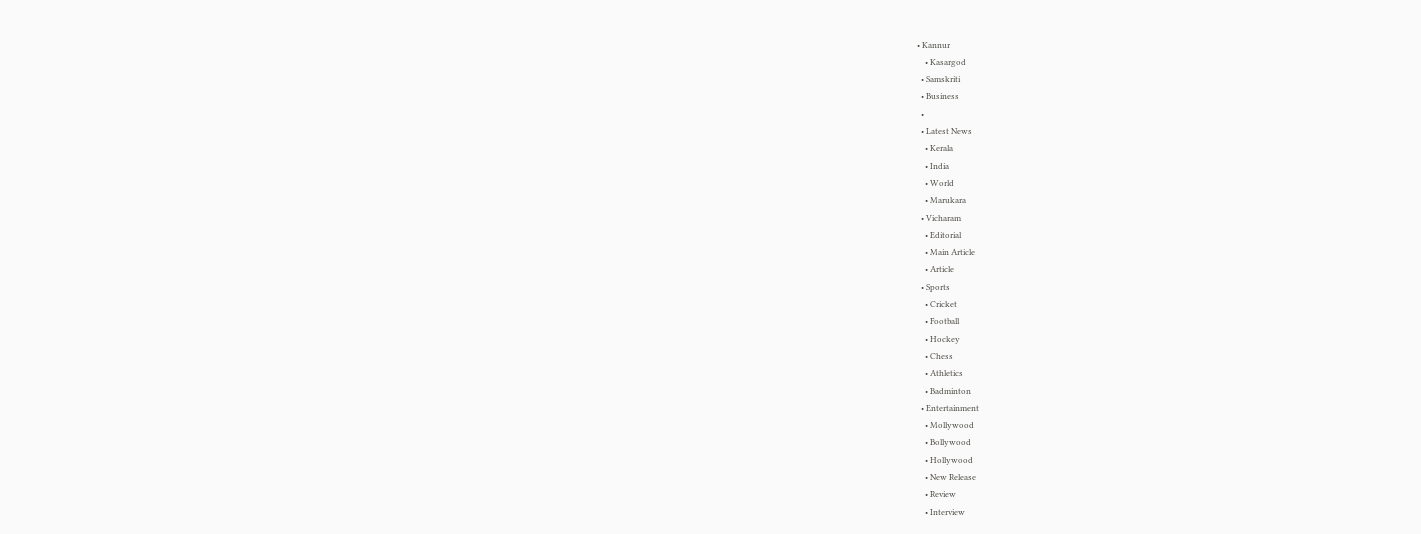• Kannur
    • Kasargod
  • Samskriti
  • Business
  •
  • Latest News
    • Kerala
    • India
    • World
    • Marukara
  • Vicharam
    • Editorial
    • Main Article
    • Article
  • Sports
    • Cricket
    • Football
    • Hockey
    • Chess
    • Athletics
    • Badminton
  • Entertainment
    • Mollywood
    • Bollywood
    • Hollywood
    • New Release
    • Review
    • Interview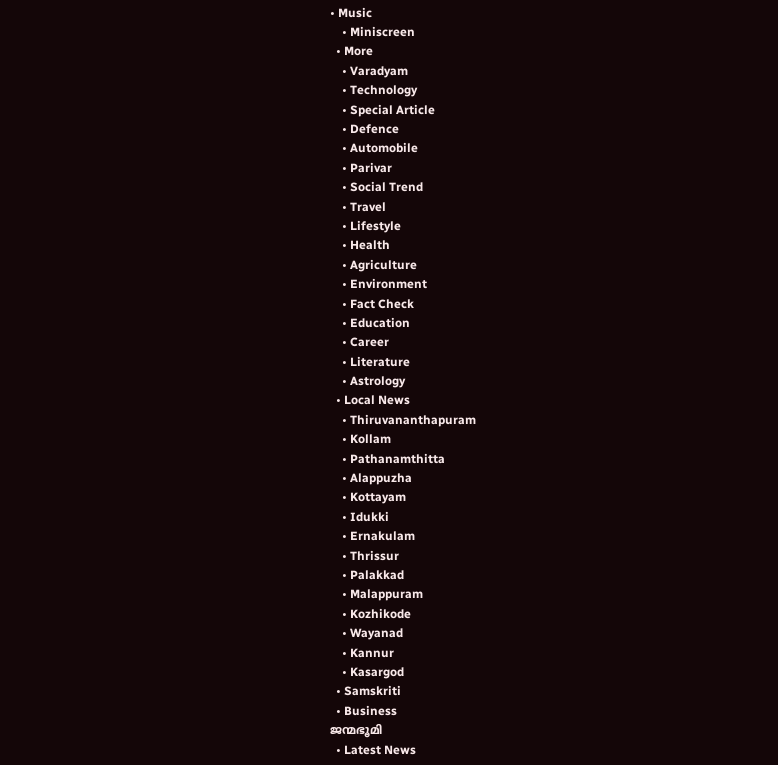• Music
    • Miniscreen
  • More
    • Varadyam
    • Technology
    • Special Article
    • Defence
    • Automobile
    • Parivar
    • Social Trend
    • Travel
    • Lifestyle
    • Health
    • Agriculture
    • Environment
    • Fact Check
    • Education
    • Career
    • Literature
    • Astrology
  • Local News
    • Thiruvananthapuram
    • Kollam
    • Pathanamthitta
    • Alappuzha
    • Kottayam
    • Idukki
    • Ernakulam
    • Thrissur
    • Palakkad
    • Malappuram
    • Kozhikode
    • Wayanad
    • Kannur
    • Kasargod
  • Samskriti
  • Business
ജന്മഭൂമി
  • Latest News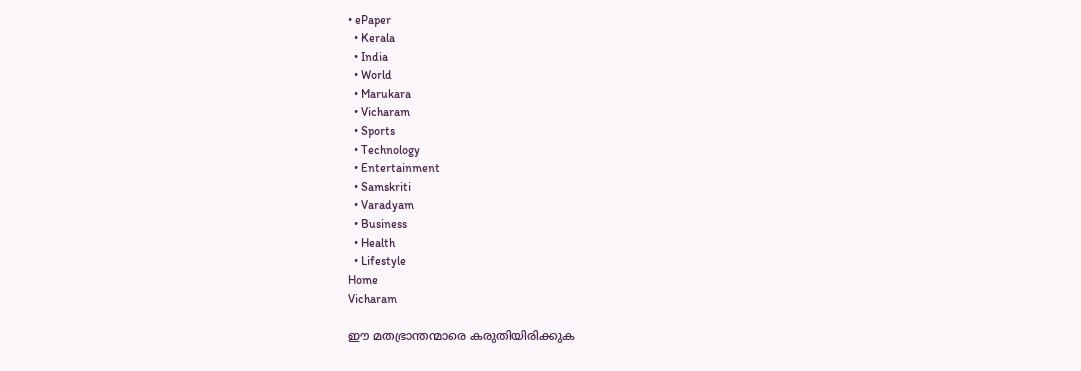• ePaper
  • Kerala
  • India
  • World
  • Marukara
  • Vicharam
  • Sports
  • Technology
  • Entertainment
  • Samskriti
  • Varadyam
  • Business
  • Health
  • Lifestyle
Home
Vicharam

ഈ മതഭ്രാന്തന്മാരെ കരുതിയിരിക്കുക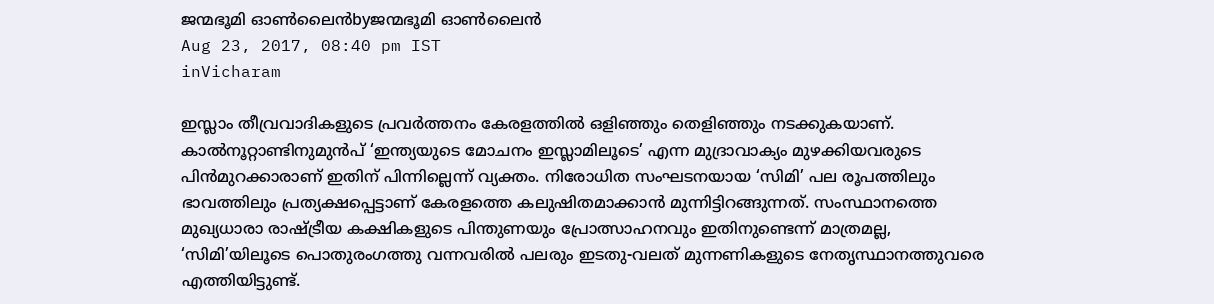ജന്മഭൂമി ഓണ്‍ലൈന്‍byജന്മഭൂമി ഓണ്‍ലൈന്‍
Aug 23, 2017, 08:40 pm IST
inVicharam

ഇസ്ലാം തീവ്രവാദികളുടെ പ്രവര്‍ത്തനം കേരളത്തില്‍ ഒളിഞ്ഞും തെളിഞ്ഞും നടക്കുകയാണ്. കാല്‍നൂറ്റാണ്ടിനുമുന്‍പ് ‘ഇന്ത്യയുടെ മോചനം ഇസ്ലാമിലൂടെ’ എന്ന മുദ്രാവാക്യം മുഴക്കിയവരുടെ പിന്‍മുറക്കാരാണ് ഇതിന് പിന്നില്ലെന്ന് വ്യക്തം. നിരോധിത സംഘടനയായ ‘സിമി’ പല രൂപത്തിലും ഭാവത്തിലും പ്രത്യക്ഷപ്പെട്ടാണ് കേരളത്തെ കലുഷിതമാക്കാന്‍ മുന്നിട്ടിറങ്ങുന്നത്. സംസ്ഥാനത്തെ മുഖ്യധാരാ രാഷ്‌ട്രീയ കക്ഷികളുടെ പിന്തുണയും പ്രോത്സാഹനവും ഇതിനുണ്ടെന്ന് മാത്രമല്ല, ‘സിമി’യിലൂടെ പൊതുരംഗത്തു വന്നവരില്‍ പലരും ഇടതു-വലത് മുന്നണികളുടെ നേതൃസ്ഥാനത്തുവരെ എത്തിയിട്ടുണ്ട്.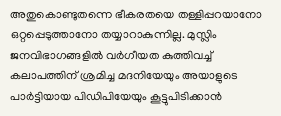അതുകൊണ്ടുതന്നെ ഭീകരതയെ തള്ളിപ്പറയാനോ ഒറ്റപ്പെടുത്താനോ തയ്യാറാകുന്നില്ല. മുസ്ലിം ജനവിഭാഗങ്ങളില്‍ വര്‍ഗീയത കുത്തിവച്ച് കലാപത്തിന് ശ്രമിച്ച മദനിയേയും അയാളുടെ പാര്‍ട്ടിയായ പിഡിപിയേയും കൂട്ടുപിടിക്കാന്‍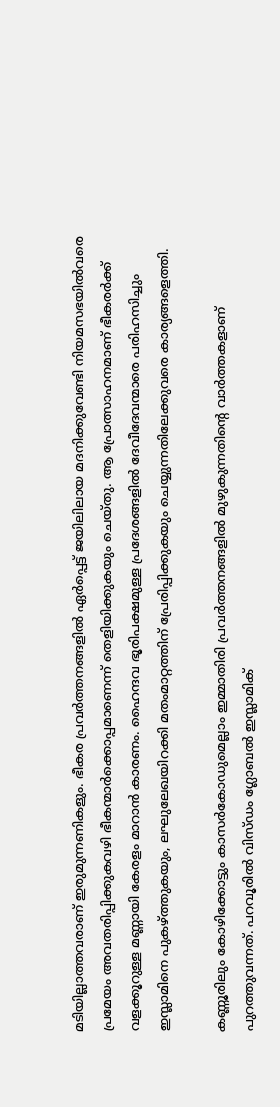മടിയില്ലാത്തവരാണ് ഇരുമുന്നണികളും. ഭീകര പ്രവര്‍ത്തനങ്ങളില്‍ ഏര്‍പ്പെട്ട് ജയിലിലായ മദനിക്കുവേണ്ടി നിയമസഭയില്‍വരെ പ്രമേയം അവതരിപ്പിക്കുകവഴി ഭീകന്മാര്‍ക്കൊപ്പമാണെന്ന് തെളിയിക്കുകയും ചെയ്തു. ആ പ്രോത്സാഹനമാണ് ഭീകരര്‍ക്ക് വളക്കൂറുള്ള മണ്ണായി കേരളം മാറാന്‍ കാരണം. ഹൈന്ദവ ഭൂരിപക്ഷമുള്ള പ്രദേശങ്ങളില്‍ ദേവീദേവന്മാരെ പരിഹസിച്ചും ഇസ്ലാമിനെ പുകഴ്‌ത്തുകയും, ലഘുലേഖയിറക്കി മതംമാറ്റത്തിന് പ്രേരിപ്പിക്കുകയും ചെയ്യുന്നതിലേക്കുവരെ കാര്യങ്ങളെത്തി.

കണ്ണൂരിലും കോഴിക്കോട്ടും കാസര്‍കോഡുമെല്ലാം ഇമ്മാതിരി പ്രവര്‍ത്തനങ്ങളില്‍ മുഴുകുന്നതിന്റെ വാര്‍ത്തകളാണ് പുറത്തുവന്നത്. പറവൂരില്‍ വിസ്ഡം ഗ്ലോബല്‍ ഇസ്ലാമിക്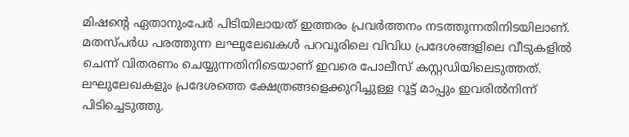മിഷന്റെ ഏതാനുംപേര്‍ പിടിയിലായത് ഇത്തരം പ്രവര്‍ത്തനം നടത്തുന്നതിനിടയിലാണ്. മതസ്പര്‍ധ പരത്തുന്ന ലഘുലേഖകള്‍ പറവൂരിലെ വിവിധ പ്രദേശങ്ങളിലെ വീടുകളില്‍ ചെന്ന് വിതരണം ചെയ്യുന്നതിനിടെയാണ് ഇവരെ പോലീസ് കസ്റ്റഡിയിലെടുത്തത്. ലഘുലേഖകളും പ്രദേശത്തെ ക്ഷേത്രങ്ങളെക്കുറിച്ചുള്ള റൂട്ട് മാപ്പും ഇവരില്‍നിന്ന് പിടിച്ചെടുത്തു.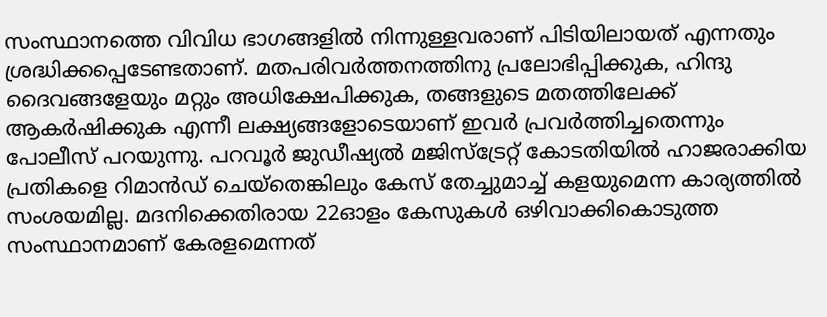സംസ്ഥാനത്തെ വിവിധ ഭാഗങ്ങളില്‍ നിന്നുള്ളവരാണ് പിടിയിലായത് എന്നതും ശ്രദ്ധിക്കപ്പെടേണ്ടതാണ്. മതപരിവര്‍ത്തനത്തിനു പ്രലോഭിപ്പിക്കുക, ഹിന്ദു ദൈവങ്ങളേയും മറ്റും അധിക്ഷേപിക്കുക, തങ്ങളുടെ മതത്തിലേക്ക് ആകര്‍ഷിക്കുക എന്നീ ലക്ഷ്യങ്ങളോടെയാണ് ഇവര്‍ പ്രവര്‍ത്തിച്ചതെന്നും പോലീസ് പറയുന്നു. പറവൂര്‍ ജുഡീഷ്യല്‍ മജിസ്‌ട്രേറ്റ് കോടതിയില്‍ ഹാജരാക്കിയ പ്രതികളെ റിമാന്‍ഡ് ചെയ്‌തെങ്കിലും കേസ് തേച്ചുമാച്ച് കളയുമെന്ന കാര്യത്തില്‍ സംശയമില്ല. മദനിക്കെതിരായ 22ഓളം കേസുകള്‍ ഒഴിവാക്കികൊടുത്ത സംസ്ഥാനമാണ് കേരളമെന്നത്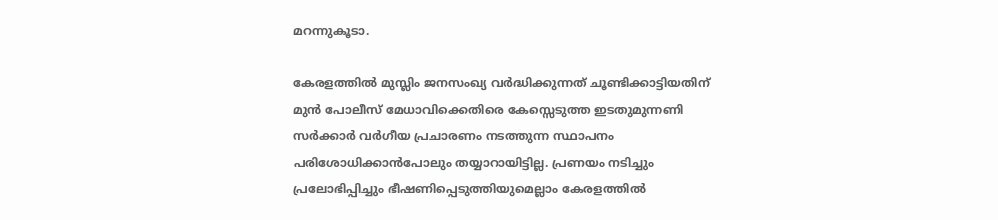മറന്നുകൂടാ.

കേരളത്തില്‍ മുസ്ലിം ജനസംഖ്യ വര്‍ദ്ധിക്കുന്നത് ചൂണ്ടിക്കാട്ടിയതിന് മുന്‍ പോലീസ് മേധാവിക്കെതിരെ കേസ്സെടുത്ത ഇടതുമുന്നണി സര്‍ക്കാര്‍ വര്‍ഗീയ പ്രചാരണം നടത്തുന്ന സ്ഥാപനം പരിശോധിക്കാന്‍പോലും തയ്യാറായിട്ടില്ല. പ്രണയം നടിച്ചും പ്രലോഭിപ്പിച്ചും ഭീഷണിപ്പെടുത്തിയുമെല്ലാം കേരളത്തില്‍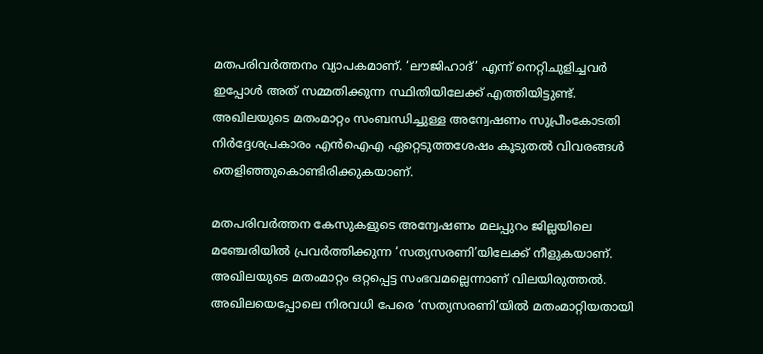മതപരിവര്‍ത്തനം വ്യാപകമാണ്. ‘ലൗജിഹാദ്’ എന്ന് നെറ്റിചുളിച്ചവര്‍ ഇപ്പോള്‍ അത് സമ്മതിക്കുന്ന സ്ഥിതിയിലേക്ക് എത്തിയിട്ടുണ്ട്. അഖിലയുടെ മതംമാറ്റം സംബന്ധിച്ചുള്ള അന്വേഷണം സുപ്രീംകോടതി നിര്‍ദ്ദേശപ്രകാരം എന്‍ഐഎ ഏറ്റെടുത്തശേഷം കൂടുതല്‍ വിവരങ്ങള്‍ തെളിഞ്ഞുകൊണ്ടിരിക്കുകയാണ്.

മതപരിവര്‍ത്തന കേസുകളുടെ അന്വേഷണം മലപ്പുറം ജില്ലയിലെ മഞ്ചേരിയില്‍ പ്രവര്‍ത്തിക്കുന്ന ‘സത്യസരണി’യിലേക്ക് നീളുകയാണ്. അഖിലയുടെ മതംമാറ്റം ഒറ്റപ്പെട്ട സംഭവമല്ലെന്നാണ് വിലയിരുത്തല്‍. അഖിലയെപ്പോലെ നിരവധി പേരെ ‘സത്യസരണി’യില്‍ മതംമാറ്റിയതായി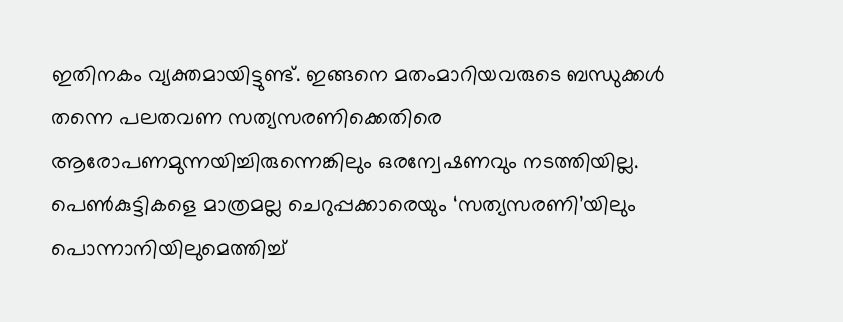ഇതിനകം വ്യക്തമായിട്ടുണ്ട്. ഇങ്ങനെ മതംമാറിയവരുടെ ബന്ധുക്കള്‍ തന്നെ പലതവണ സത്യസരണിക്കെതിരെ ആരോപണമുന്നയിച്ചിരുന്നെങ്കിലും ഒരന്വേഷണവും നടത്തിയില്ല. പെണ്‍കുട്ടികളെ മാത്രമല്ല ചെറുപ്പക്കാരെയും ‘സത്യസരണി’യിലും പൊന്നാനിയിലുമെത്തിച്ച്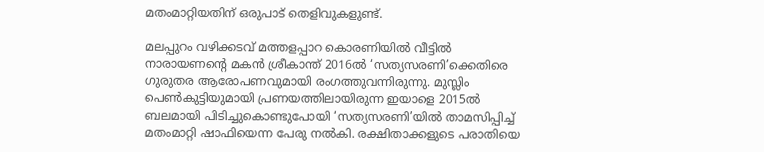മതംമാറ്റിയതിന് ഒരുപാട് തെളിവുകളുണ്ട്.

മലപ്പുറം വഴിക്കടവ് മത്തളപ്പാറ കൊരണിയില്‍ വീട്ടില്‍ നാരായണന്റെ മകന്‍ ശ്രീകാന്ത് 2016ല്‍ ‘സത്യസരണി’ക്കെതിരെ ഗുരുതര ആരോപണവുമായി രംഗത്തുവന്നിരുന്നു. മുസ്ലിം പെണ്‍കുട്ടിയുമായി പ്രണയത്തിലായിരുന്ന ഇയാളെ 2015ല്‍ ബലമായി പിടിച്ചുകൊണ്ടുപോയി ‘സത്യസരണി’യില്‍ താമസിപ്പിച്ച് മതംമാറ്റി ഷാഫിയെന്ന പേരു നല്‍കി. രക്ഷിതാക്കളുടെ പരാതിയെ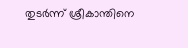തുടര്‍ന്ന് ശ്രീകാന്തിനെ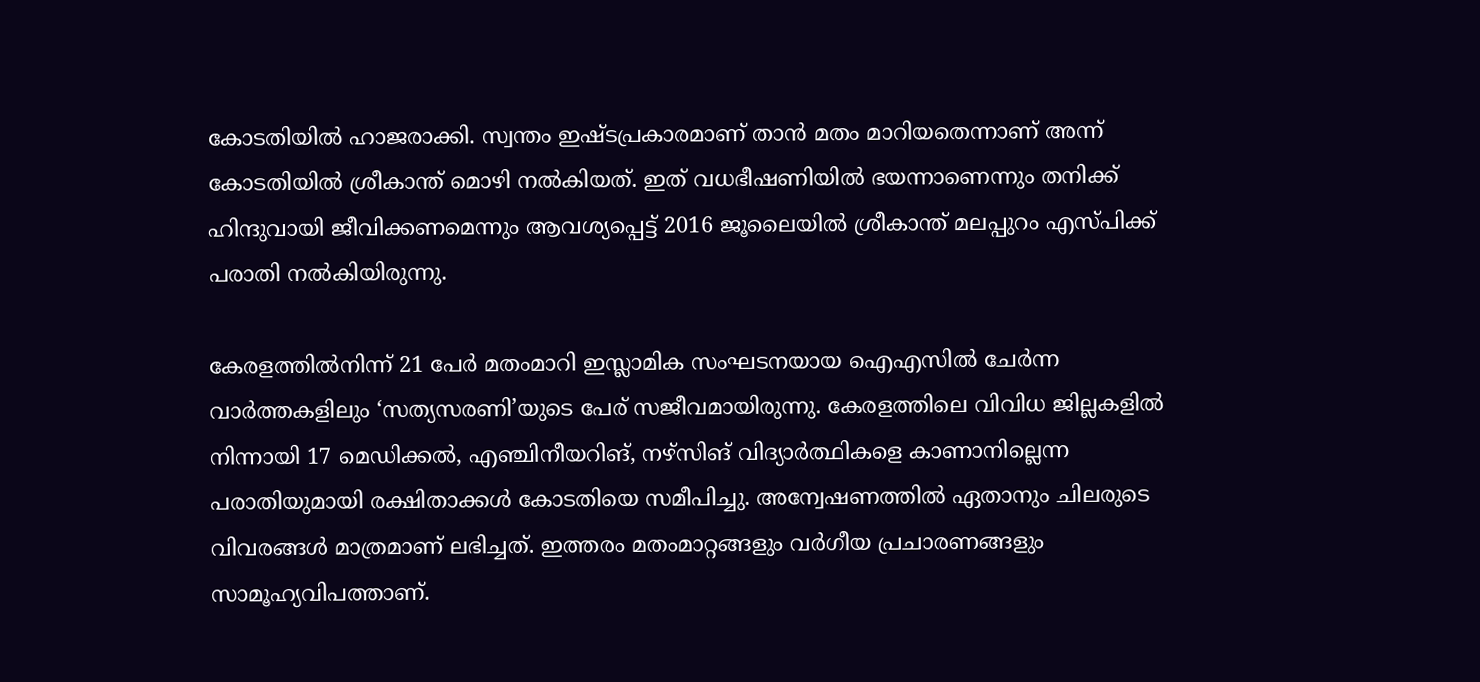കോടതിയില്‍ ഹാജരാക്കി. സ്വന്തം ഇഷ്ടപ്രകാരമാണ് താന്‍ മതം മാറിയതെന്നാണ് അന്ന് കോടതിയില്‍ ശ്രീകാന്ത് മൊഴി നല്‍കിയത്. ഇത് വധഭീഷണിയില്‍ ഭയന്നാണെന്നും തനിക്ക് ഹിന്ദുവായി ജീവിക്കണമെന്നും ആവശ്യപ്പെട്ട് 2016 ജൂലൈയില്‍ ശ്രീകാന്ത് മലപ്പുറം എസ്പിക്ക് പരാതി നല്‍കിയിരുന്നു.

കേരളത്തില്‍നിന്ന് 21 പേര്‍ മതംമാറി ഇസ്ലാമിക സംഘടനയായ ഐഎസില്‍ ചേര്‍ന്ന വാര്‍ത്തകളിലും ‘സത്യസരണി’യുടെ പേര് സജീവമായിരുന്നു. കേരളത്തിലെ വിവിധ ജില്ലകളില്‍ നിന്നായി 17 മെഡിക്കല്‍, എഞ്ചിനീയറിങ്, നഴ്‌സിങ് വിദ്യാര്‍ത്ഥികളെ കാണാനില്ലെന്ന പരാതിയുമായി രക്ഷിതാക്കള്‍ കോടതിയെ സമീപിച്ചു. അന്വേഷണത്തില്‍ ഏതാനും ചിലരുടെ വിവരങ്ങള്‍ മാത്രമാണ് ലഭിച്ചത്. ഇത്തരം മതംമാറ്റങ്ങളും വര്‍ഗീയ പ്രചാരണങ്ങളും സാമൂഹ്യവിപത്താണ്.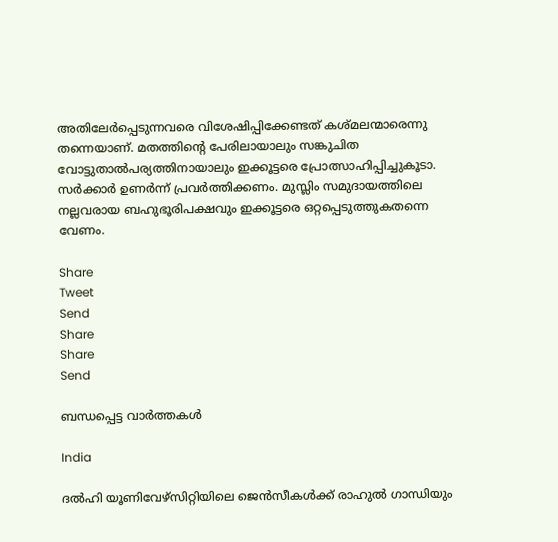അതിലേര്‍പ്പെടുന്നവരെ വിശേഷിപ്പിക്കേണ്ടത് കശ്മലന്മാരെന്നു തന്നെയാണ്. മതത്തിന്റെ പേരിലായാലും സങ്കുചിത വോട്ടുതാല്‍പര്യത്തിനായാലും ഇക്കൂട്ടരെ പ്രോത്സാഹിപ്പിച്ചുകൂടാ. സര്‍ക്കാര്‍ ഉണര്‍ന്ന് പ്രവര്‍ത്തിക്കണം. മുസ്ലിം സമുദായത്തിലെ നല്ലവരായ ബഹുഭൂരിപക്ഷവും ഇക്കൂട്ടരെ ഒറ്റപ്പെടുത്തുകതന്നെ വേണം.

Share
Tweet
Send
Share
Share
Send

ബന്ധപ്പെട്ട വാര്‍ത്തകള്‍

India

ദല്‍ഹി യൂണിവേഴ്സിറ്റിയിലെ ജെ‍ന്‍സീകള്‍ക്ക് രാഹുല്‍ ഗാന്ധിയും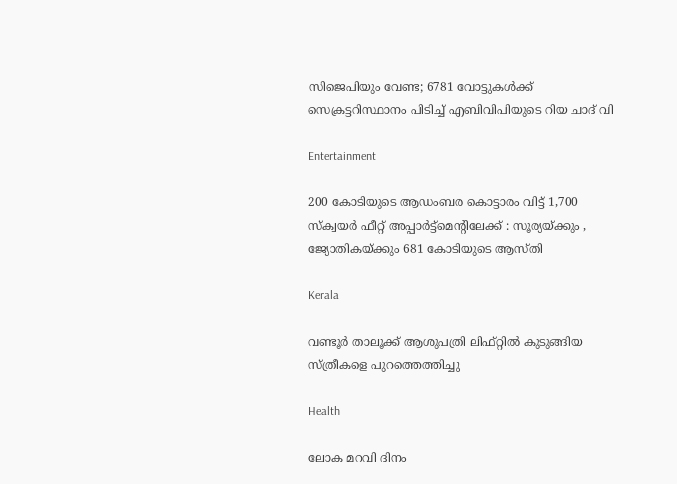സിജെപിയും വേണ്ട; 6781 വോട്ടുകള്‍ക്ക് സെക്രട്ടറിസ്ഥാനം പിടിച്ച് എബിവിപിയുടെ റിയ ചാദ് വി

Entertainment

200 കോടിയുടെ ആഡംബര കൊട്ടാരം വിട്ട് 1,700 സ്ക്വയര്‍ ഫീറ്റ് അപ്പാർട്ട്മെന്റിലേക്ക് : സൂര്യയ്‌ക്കും , ജ്യോതികയ്‌ക്കും 681 കോടിയുടെ ആസ്തി

Kerala

വണ്ടൂര്‍ താലൂക്ക് ആശുപത്രി ലിഫ്റ്റില്‍ കുടുങ്ങിയ സ്ത്രീകളെ പുറത്തെത്തിച്ചു

Health

ലോക മറവി ദിനം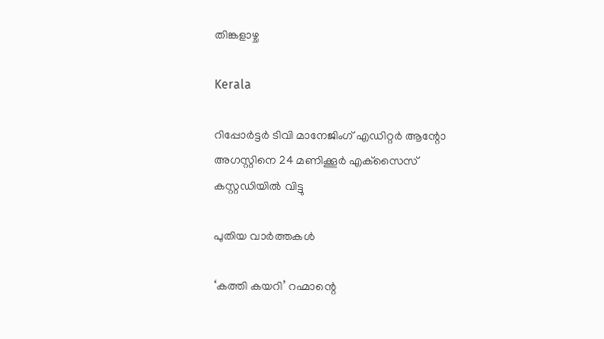തിങ്കളാഴ്ച

Kerala

റിപ്പോര്‍ട്ടര്‍ ടിവി മാനേജിംഗ് എഡിറ്റര്‍ ആന്റോ അഗസ്റ്റിനെ 24 മണിക്കൂര്‍ എക്‌സൈസ് കസ്റ്റഡിയില്‍ വിട്ടു

പുതിയ വാര്‍ത്തകള്‍

‘കത്തി കയറി’ റഹ്മാന്റെ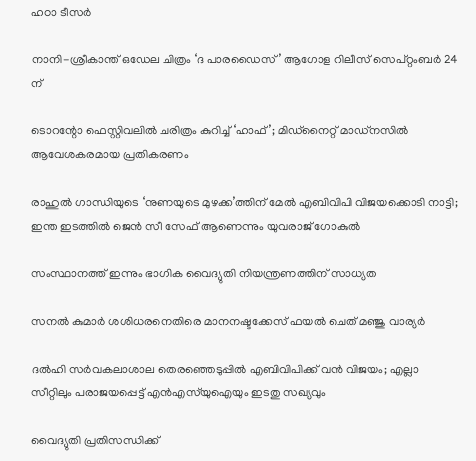ഹഠാ ടീസർ

നാനി-ശ്രീകാന്ത് ഒഡേല ചിത്രം ‘ദ പാരഡൈസ്’ ആഗോള റിലീസ് സെപ്റ്റംബർ 24 ന്

ടൊറന്റോ ഫെസ്റ്റിവലിൽ ചരിത്രം കുറിച്ച് ‘ഹാഫ്’; മിഡ്നൈറ്റ് മാഡ്നസിൽ ആവേശകരമായ പ്രതികരണം

രാഹുല്‍ ഗാന്ധിയുടെ ‘നുണയുടെ മുഴക്ക’ത്തിന് മേല്‍ എബിവിപി വിജയക്കൊടി നാട്ടി; ഇന്ത ഇടത്തില്‍ ജെന്‍ സീ സേഫ് ആണെന്നും യുവരാജ് ഗോകുല്‍

സംസ്ഥാനത്ത് ഇന്നും ഭാഗിക വൈദ്യുതി നിയന്ത്രണത്തിന് സാധ്യത

സനല്‍ കുമാര്‍ ശശിധരനെതിരെ മാനനഷ്ടക്കേസ് ഫയൽ ചെത് മഞ്ജു വാര്യർ

ദൽഹി സർവകലാശാല തെരഞ്ഞെടുപ്പിൽ എബിവിപിക്ക് വൻ വിജയം; എല്ലാ സീറ്റിലും പരാജയപ്പെട്ട് എൻഎസ്‌യുഐയും ഇടതു സഖ്യവും

വൈദ്യുതി പ്രതിസന്ധിക്ക്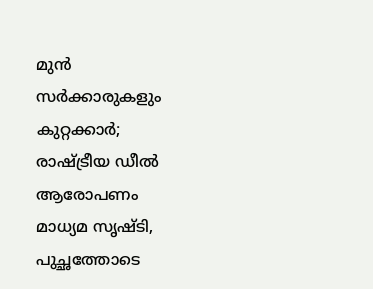മുൻ സർക്കാരുകളും കുറ്റക്കാർ; രാഷ്‌ട്രീയ ഡീൽ ആരോപണം മാധ്യമ സൃഷ്ടി, പുച്ഛത്തോടെ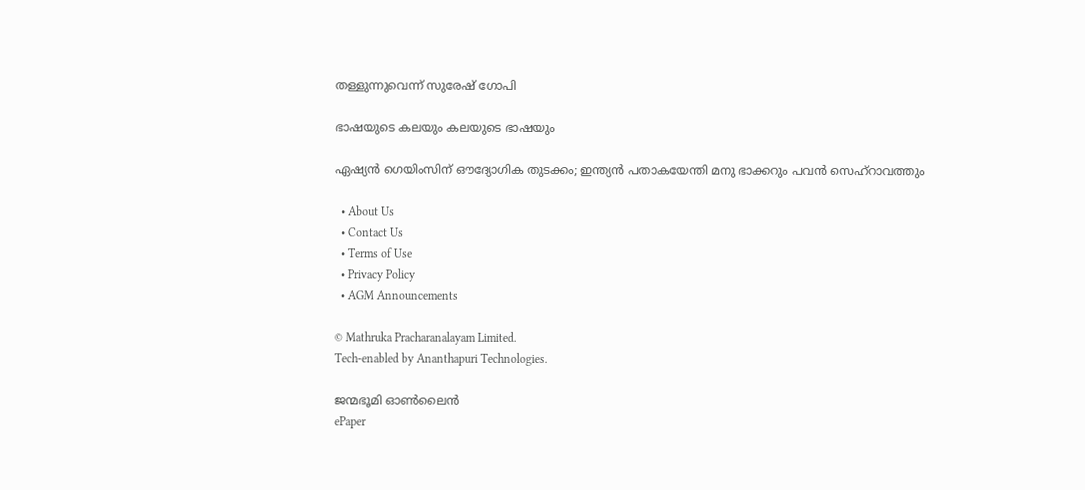തള്ളുന്നുവെന്ന് സുരേഷ് ഗോപി

ഭാഷയുടെ കലയും കലയുടെ ഭാഷയും

ഏഷ്യൻ ഗെയിംസിന് ഔദ്യോഗിക തുടക്കം; ഇന്ത്യൻ പതാകയേന്തി മനു ഭാക്കറും പവൻ സെഹ്റാവത്തും

  • About Us
  • Contact Us
  • Terms of Use
  • Privacy Policy
  • AGM Announcements

© Mathruka Pracharanalayam Limited.
Tech-enabled by Ananthapuri Technologies.

ജന്മഭൂമി ഓണ്‍ലൈന്‍
ePaper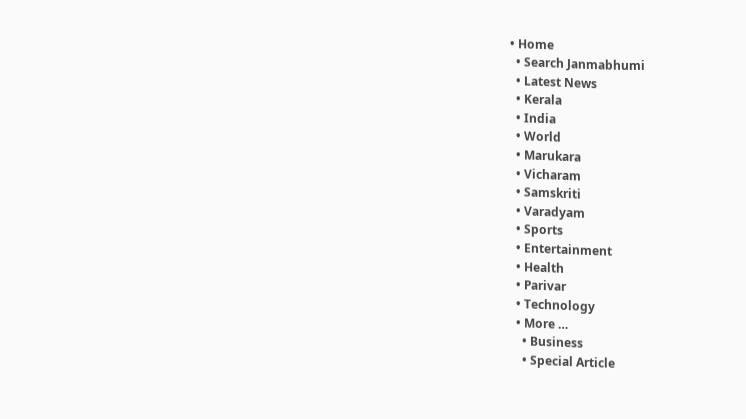• Home
  • Search Janmabhumi
  • Latest News
  • Kerala
  • India
  • World
  • Marukara
  • Vicharam
  • Samskriti
  • Varadyam
  • Sports
  • Entertainment
  • Health
  • Parivar
  • Technology
  • More …
    • Business
    • Special Article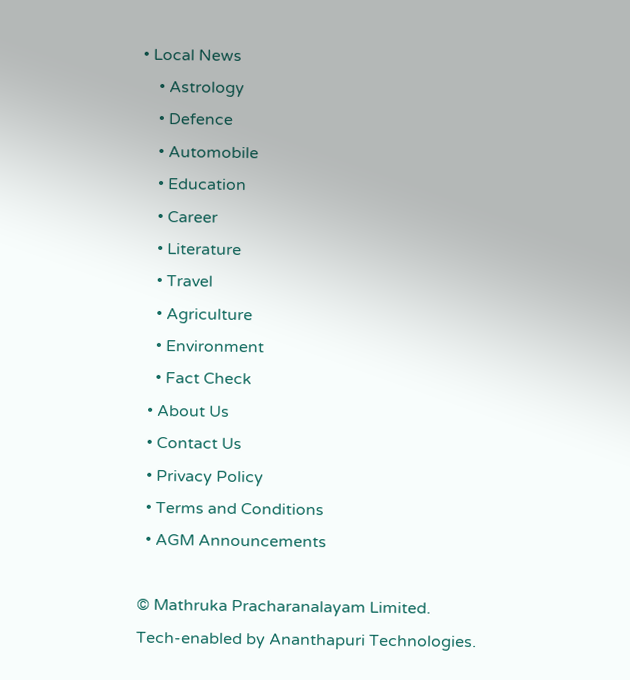• Local News
    • Astrology
    • Defence
    • Automobile
    • Education
    • Career
    • Literature
    • Travel
    • Agriculture
    • Environment
    • Fact Check
  • About Us
  • Contact Us
  • Privacy Policy
  • Terms and Conditions
  • AGM Announcements

© Mathruka Pracharanalayam Limited.
Tech-enabled by Ananthapuri Technologies.